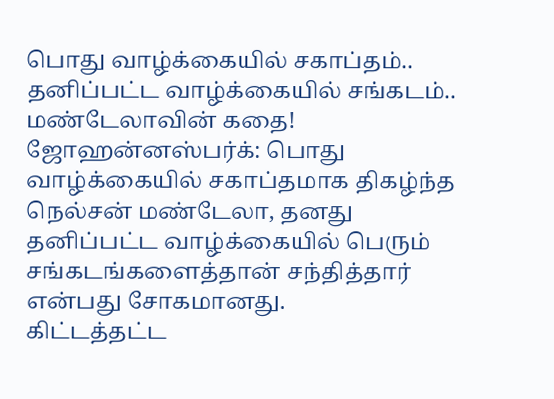பொது வாழ்க்கையில் சகாப்தம்.. தனிப்பட்ட வாழ்க்கையில் சங்கடம்.. மண்டேலாவின் கதை!
ஜோஹன்னஸ்பர்க்: பொது வாழ்க்கையில் சகாப்தமாக திகழ்ந்த நெல்சன் மண்டேலா, தனது தனிப்பட்ட வாழ்க்கையில் பெரும் சங்கடங்களைத்தான் சந்தித்தார் என்பது சோகமானது.
கிட்டத்தட்ட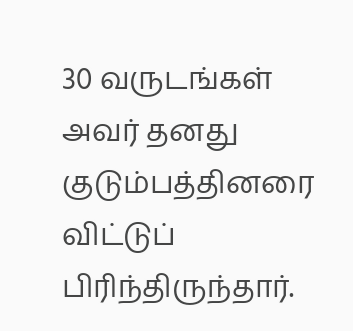30 வருடங்கள் அவர் தனது குடும்பத்தினரை விட்டுப் பிரிந்திருந்தார்.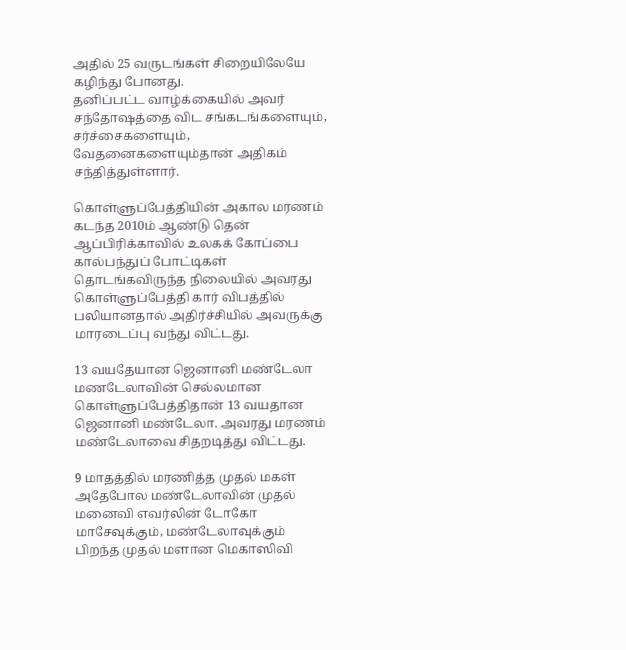அதில் 25 வருடங்கள் சிறையிலேயே கழிந்து போனது.
தனிப்பட்ட வாழ்க்கையில் அவர் சந்தோஷத்தை விட சங்கடங்களையும், சர்ச்சைகளையும், வேதனைகளையும்தான் அதிகம் சந்தித்துள்ளார்.

கொள்ளுப்பேத்தியின் அகால மரணம்
கடந்த 2010ம் ஆண்டு தென் ஆப்பிரிக்காவில் உலகக் கோப்பை கால்பந்துப் போட்டிகள் தொடங்கவிருந்த நிலையில் அவரது கொள்ளுப்பேத்தி கார் விபத்தில் பலியானதால் அதிர்ச்சியில் அவருக்கு மாரடைப்பு வந்து விட்டது.

13 வயதேயான ஜெனானி மண்டேலா
மணடேலாவின் செல்லமான கொள்ளுப்பேத்திதான் 13 வயதான ஜெனானி மண்டேலா. அவரது மரணம் மண்டேலாவை சிதறடித்து விட்டது.

9 மாதத்தில் மரணித்த முதல் மகள்
அதேபோல மண்டேலாவின் முதல் மனைவி எவர்லின் டோகோ மாசேவுக்கும், மண்டேலாவுக்கும் பிறந்த முதல் மளான மெகாஸிவி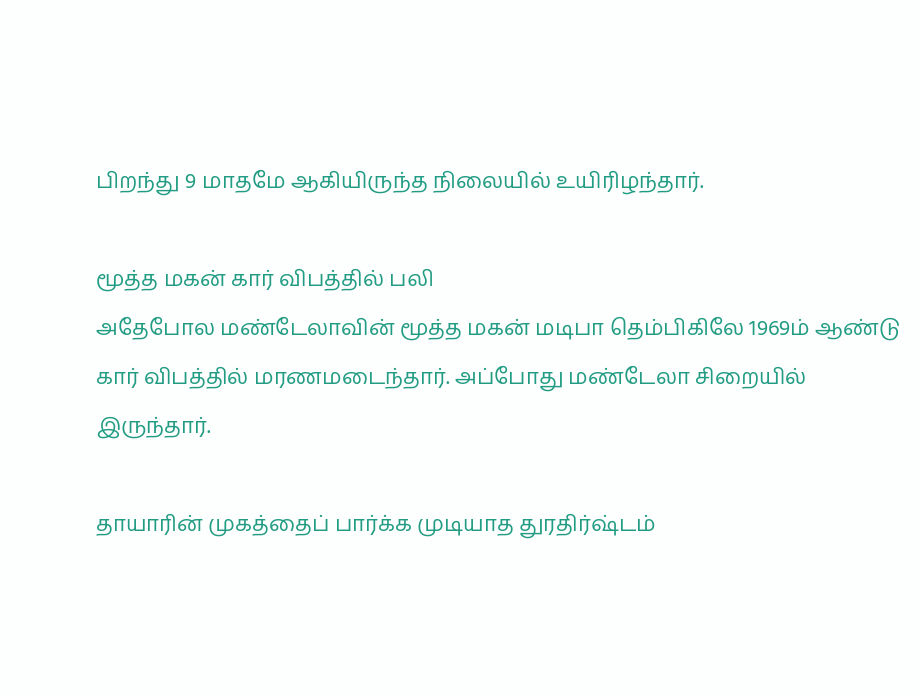பிறந்து 9 மாதமே ஆகியிருந்த நிலையில் உயிரிழந்தார்.

மூத்த மகன் கார் விபத்தில் பலி
அதேபோல மண்டேலாவின் மூத்த மகன் மடிபா தெம்பிகிலே 1969ம் ஆண்டு கார் விபத்தில் மரணமடைந்தார். அப்போது மண்டேலா சிறையில் இருந்தார்.

தாயாரின் முகத்தைப் பார்க்க முடியாத துரதிர்ஷ்டம்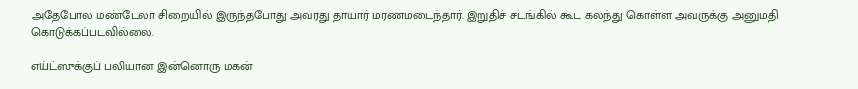அதேபோல மண்டேலா சிறையில் இருந்தபோது அவரது தாயார் மரணமடைந்தார். இறுதிச் சடங்கில் கூட கலந்து கொள்ள அவருக்கு அனுமதி கொடுக்கப்படவில்லை.

எய்ட்ஸுக்குப் பலியான இன்னொரு மகன்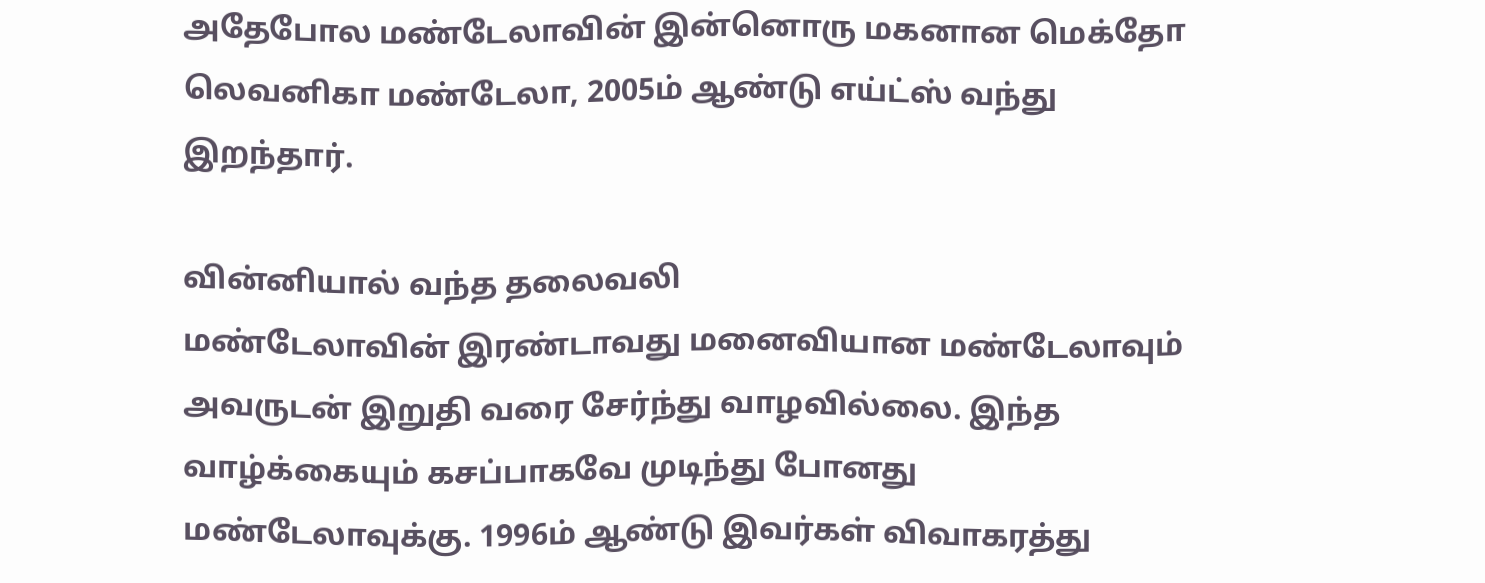அதேபோல மண்டேலாவின் இன்னொரு மகனான மெக்தோ லெவனிகா மண்டேலா, 2005ம் ஆண்டு எய்ட்ஸ் வந்து இறந்தார்.

வின்னியால் வந்த தலைவலி
மண்டேலாவின் இரண்டாவது மனைவியான மண்டேலாவும் அவருடன் இறுதி வரை சேர்ந்து வாழவில்லை. இந்த வாழ்க்கையும் கசப்பாகவே முடிந்து போனது மண்டேலாவுக்கு. 1996ம் ஆண்டு இவர்கள் விவாகரத்து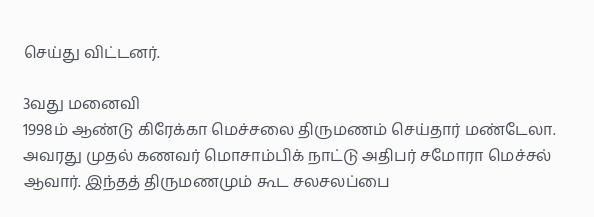செய்து விட்டனர்.

3வது மனைவி
1998ம் ஆண்டு கிரேக்கா மெச்சலை திருமணம் செய்தார் மண்டேலா. அவரது முதல் கணவர் மொசாம்பிக் நாட்டு அதிபர் சமோரா மெச்சல் ஆவார். இந்தத் திருமணமும் கூட சலசலப்பை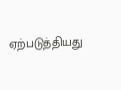ஏற்படுத்தியது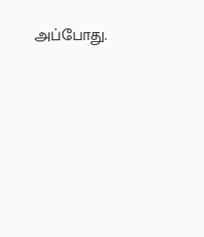அப்போது.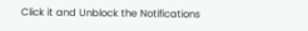Click it and Unblock the Notifications